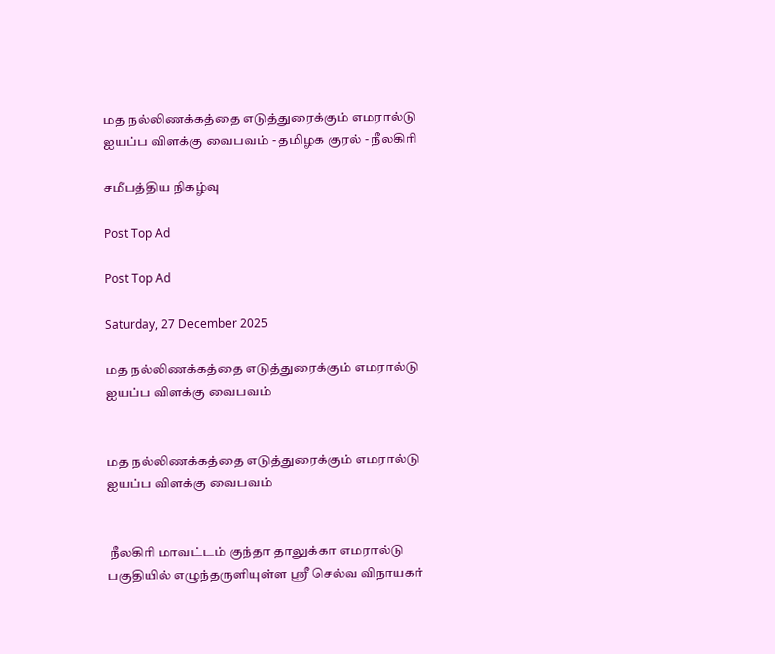மத நல்லிணக்கத்தை எடுத்துரைக்கும் எமரால்டு ஐயப்ப விளக்கு வைபவம் - தமிழக குரல் - நீலகிரி

சமீபத்திய நிகழ்வு

Post Top Ad

Post Top Ad

Saturday, 27 December 2025

மத நல்லிணக்கத்தை எடுத்துரைக்கும் எமரால்டு ஐயப்ப விளக்கு வைபவம்


மத நல்லிணக்கத்தை எடுத்துரைக்கும் எமரால்டு ஐயப்ப விளக்கு வைபவம்


 நீலகிரி மாவட்டம் குந்தா தாலுக்கா எமரால்டு பகுதியில் எழுந்தருளியுள்ள ஸ்ரீ செல்வ விநாயகர்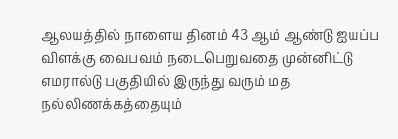ஆலயத்தில் நாளைய தினம் 43 ஆம் ஆண்டு ஐயப்ப விளக்கு வைபவம் நடைபெறுவதை முன்னிட்டு எமரால்டு பகுதியில் இருந்து வரும் மத நல்லிணக்கத்தையும்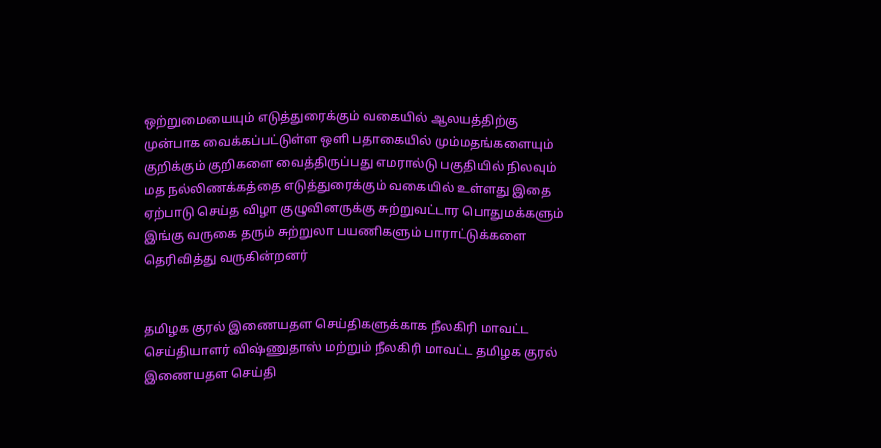ஒற்றுமையையும் எடுத்துரைக்கும் வகையில் ஆலயத்திற்கு முன்பாக வைக்கப்பட்டுள்ள ஒளி பதாகையில் மும்மதங்களையும் குறிக்கும் குறிகளை வைத்திருப்பது எமரால்டு பகுதியில் நிலவும் மத நல்லிணக்கத்தை எடுத்துரைக்கும் வகையில் உள்ளது இதை ஏற்பாடு செய்த விழா குழுவினருக்கு சுற்றுவட்டார பொதுமக்களும் இங்கு வருகை தரும் சுற்றுலா பயணிகளும் பாராட்டுக்களை தெரிவித்து வருகின்றனர்


தமிழக குரல் இணையதள செய்திகளுக்காக நீலகிரி மாவட்ட செய்தியாளர் விஷ்ணுதாஸ் மற்றும் நீலகிரி மாவட்ட தமிழக குரல் இணையதள செய்தி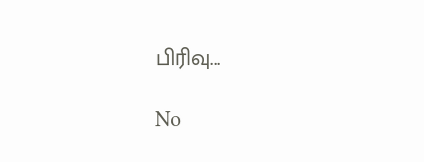பிரிவு...

No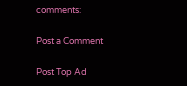comments:

Post a Comment

Post Top Ad